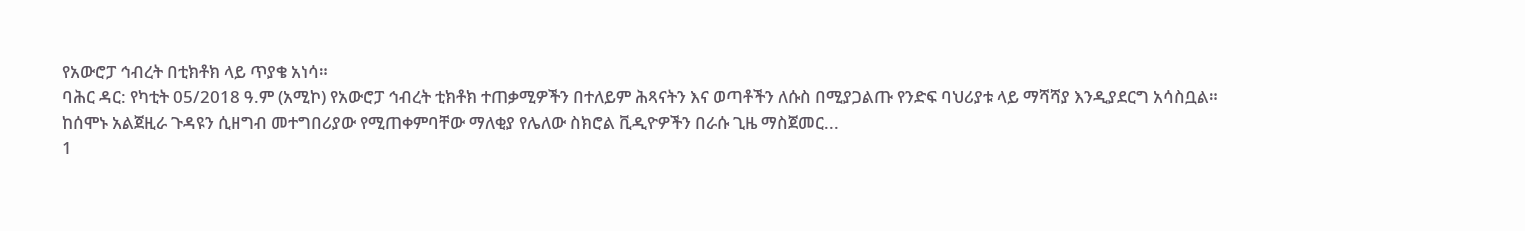የአውሮፓ ኅብረት በቲክቶክ ላይ ጥያቄ አነሳ።
ባሕር ዳር: የካቲት 05/2018 ዓ.ም (አሚኮ) የአውሮፓ ኅብረት ቲክቶክ ተጠቃሚዎችን በተለይም ሕጻናትን እና ወጣቶችን ለሱስ በሚያጋልጡ የንድፍ ባህሪያቱ ላይ ማሻሻያ እንዲያደርግ አሳስቧል።
ከሰሞኑ አልጀዚራ ጉዳዩን ሲዘግብ መተግበሪያው የሚጠቀምባቸው ማለቂያ የሌለው ስክሮል ቪዲዮዎችን በራሱ ጊዜ ማስጀመር...
1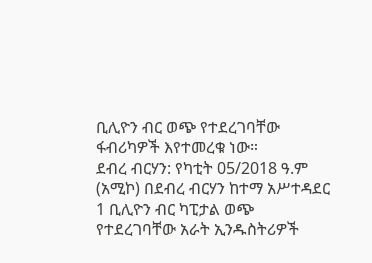ቢሊዮን ብር ወጭ የተደረገባቸው ፋብሪካዎች እየተመረቁ ነው።
ደብረ ብርሃን: የካቲት 05/2018 ዓ.ም (አሚኮ) በደብረ ብርሃን ከተማ አሥተዳደር 1 ቢሊዮን ብር ካፒታል ወጭ የተደረገባቸው አራት ኢንዱስትሪዎች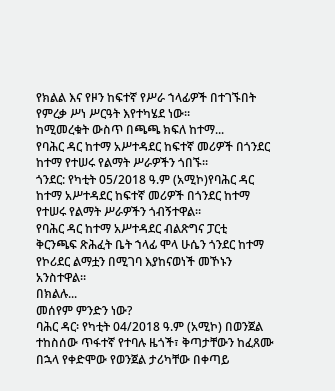የክልል እና የዞን ከፍተኛ የሥራ ኀላፊዎች በተገኙበት የምረቃ ሥነ ሥርዓት እየተካሄደ ነው።
ከሚመረቁት ውስጥ በጫጫ ክፍለ ከተማ...
የባሕር ዳር ከተማ አሥተዳደር ከፍተኛ መሪዎች በጎንደር ከተማ የተሠሩ የልማት ሥራዎችን ጎበኙ።
ጎንደር: የካቲት 05/2018 ዓ.ም (አሚኮ)የባሕር ዳር ከተማ አሥተዳደር ከፍተኛ መሪዎች በጎንደር ከተማ የተሠሩ የልማት ሥራዎችን ጎብኝተዋል።
የባሕር ዳር ከተማ አሥተዳደር ብልጽግና ፓርቲ
ቅርንጫፍ ጽሕፈት ቤት ኀላፊ ሞላ ሁሴን ጎንደር ከተማ የኮሪደር ልማቷን በሚገባ እያከናወነች መኾኑን አንስተዋል።
በክልሉ...
መሰየም ምንድን ነው?
ባሕር ዳር፡ የካቲት 04/2018 ዓ.ም (አሚኮ) በወንጀል ተከስሰው ጥፋተኛ የተባሉ ዜጎች፣ ቅጣታቸውን ከፈጸሙ በኋላ የቀድሞው የወንጀል ታሪካቸው በቀጣይ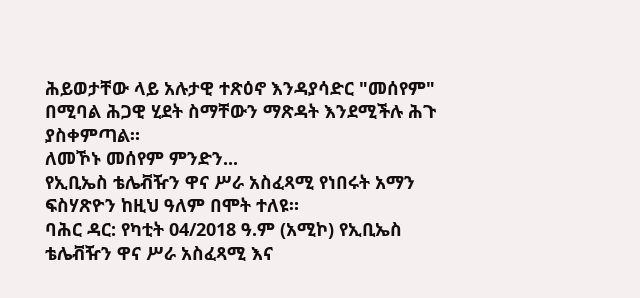ሕይወታቸው ላይ አሉታዊ ተጽዕኖ እንዳያሳድር "መሰየም" በሚባል ሕጋዊ ሂደት ስማቸውን ማጽዳት እንደሚችሉ ሕጉ ያስቀምጣል።
ለመኾኑ መሰየም ምንድን...
የኢቢኤስ ቴሌቭዥን ዋና ሥራ አስፈጻሚ የነበሩት አማን ፍስሃጽዮን ከዚህ ዓለም በሞት ተለዩ።
ባሕር ዳር: የካቲት 04/2018 ዓ.ም (አሚኮ) የኢቢኤስ ቴሌቭዥን ዋና ሥራ አስፈጻሚ እና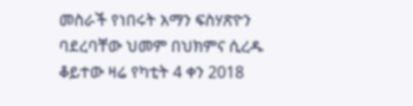መስራች የነበሩት አማን ፍስሃጽዮን ባደረባቸው ህመም በህክምና ሲረዱ ቆይተው ዛሬ የካቲት 4 ቀን 2018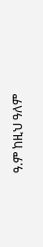ዓ.ም ከዚህ ዓለም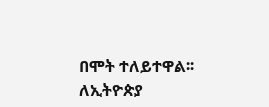በሞት ተለይተዋል፡፡
ለኢትዮጵያ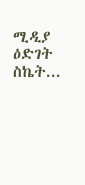ሚዲያ ዕድገት ስኬት...